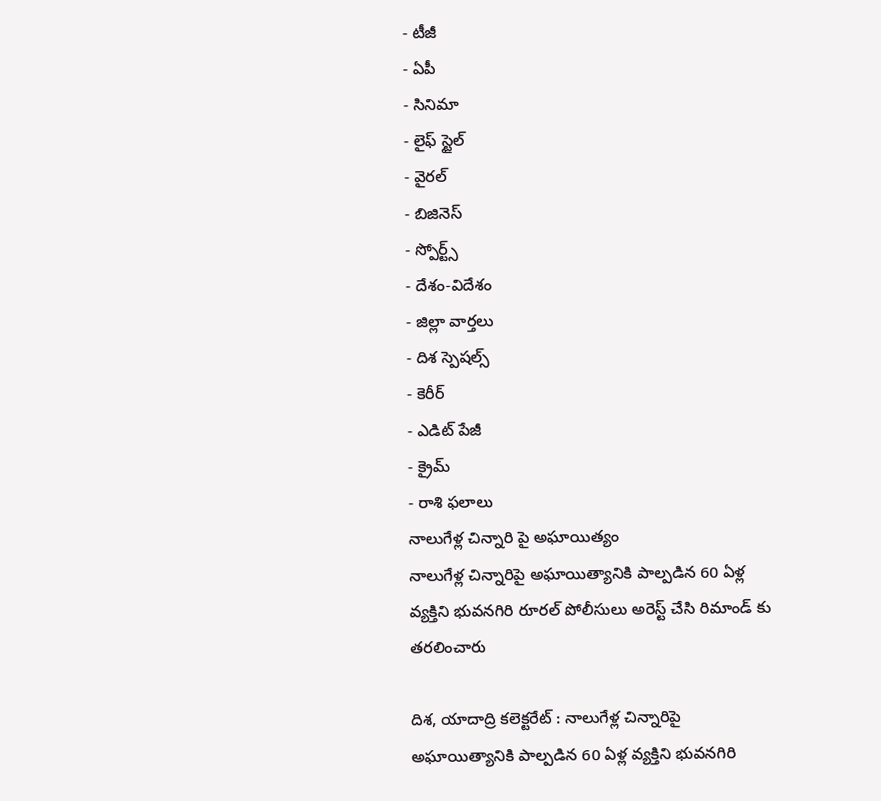- టీజీ
- ఏపీ
- సినిమా
- లైఫ్ స్టైల్
- వైరల్
- బిజినెస్
- స్పోర్ట్స్
- దేశం-విదేశం
- జిల్లా వార్తలు
- దిశ స్పెషల్స్
- కెరీర్
- ఎడిట్ పేజీ
- క్రైమ్
- రాశి ఫలాలు
నాలుగేళ్ల చిన్నారి పై అఘాయిత్యం
నాలుగేళ్ల చిన్నారిపై అఘాయిత్యానికి పాల్పడిన 60 ఏళ్ల వ్యక్తిని భువనగిరి రూరల్ పోలీసులు అరెస్ట్ చేసి రిమాండ్ కు తరలించారు

దిశ, యాదాద్రి కలెక్టరేట్ : నాలుగేళ్ల చిన్నారిపై అఘాయిత్యానికి పాల్పడిన 60 ఏళ్ల వ్యక్తిని భువనగిరి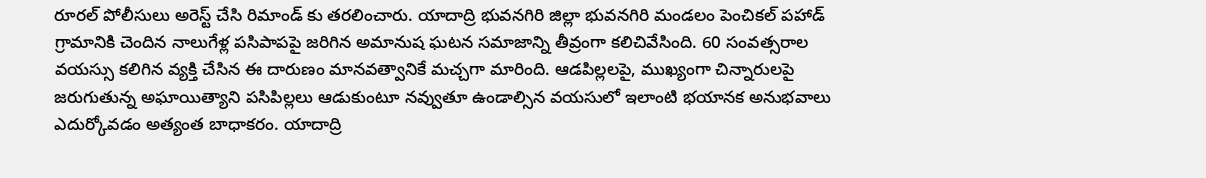రూరల్ పోలీసులు అరెస్ట్ చేసి రిమాండ్ కు తరలించారు. యాదాద్రి భువనగిరి జిల్లా భువనగిరి మండలం పెంచికల్ పహాడ్ గ్రామానికి చెందిన నాలుగేళ్ల పసిపాపపై జరిగిన అమానుష ఘటన సమాజాన్ని తీవ్రంగా కలిచివేసింది. 60 సంవత్సరాల వయస్సు కలిగిన వ్యక్తి చేసిన ఈ దారుణం మానవత్వానికే మచ్చగా మారింది. ఆడపిల్లలపై, ముఖ్యంగా చిన్నారులపై జరుగుతున్న అఘాయిత్యాని పసిపిల్లలు ఆడుకుంటూ నవ్వుతూ ఉండాల్సిన వయసులో ఇలాంటి భయానక అనుభవాలు ఎదుర్కోవడం అత్యంత బాధాకరం. యాదాద్రి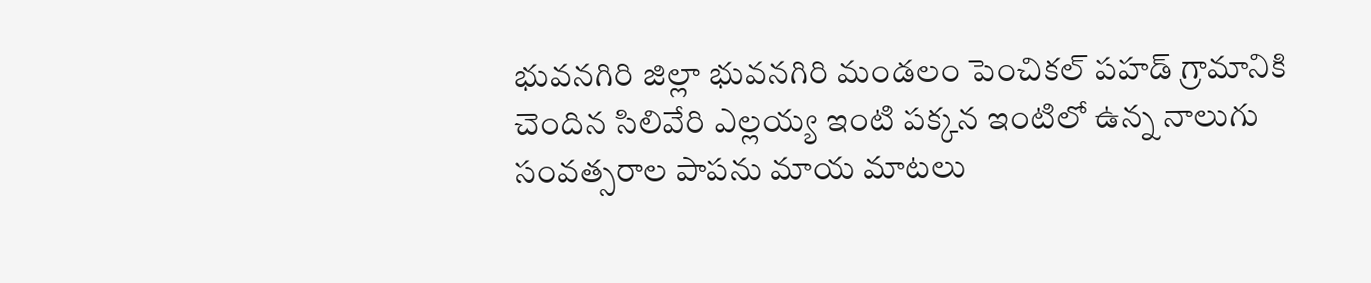భువనగిరి జిల్లా భువనగిరి మండలం పెంచికల్ పహడ్ గ్రామానికి చెందిన సిలివేరి ఎల్లయ్య ఇంటి పక్కన ఇంటిలో ఉన్న నాలుగు సంవత్సరాల పాపను మాయ మాటలు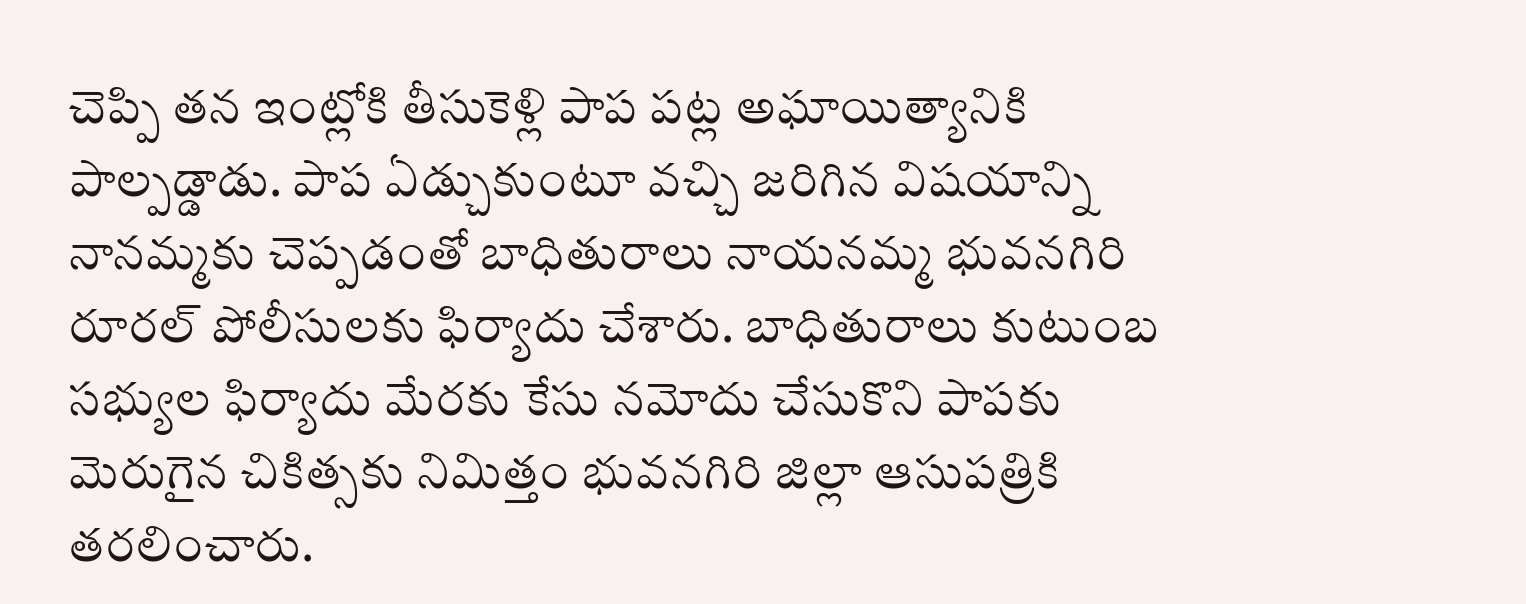చెప్పి తన ఇంట్లోకి తీసుకెళ్లి పాప పట్ల అఘాయిత్యానికి పాల్పడ్డాడు. పాప ఏడ్చుకుంటూ వచ్చి జరిగిన విషయాన్ని నానమ్మకు చెప్పడంతో బాధితురాలు నాయనమ్మ భువనగిరి రూరల్ పోలీసులకు ఫిర్యాదు చేశారు. బాధితురాలు కుటుంబ సభ్యుల ఫిర్యాదు మేరకు కేసు నమోదు చేసుకొని పాపకు మెరుగైన చికిత్సకు నిమిత్తం భువనగిరి జిల్లా ఆసుపత్రికి తరలించారు.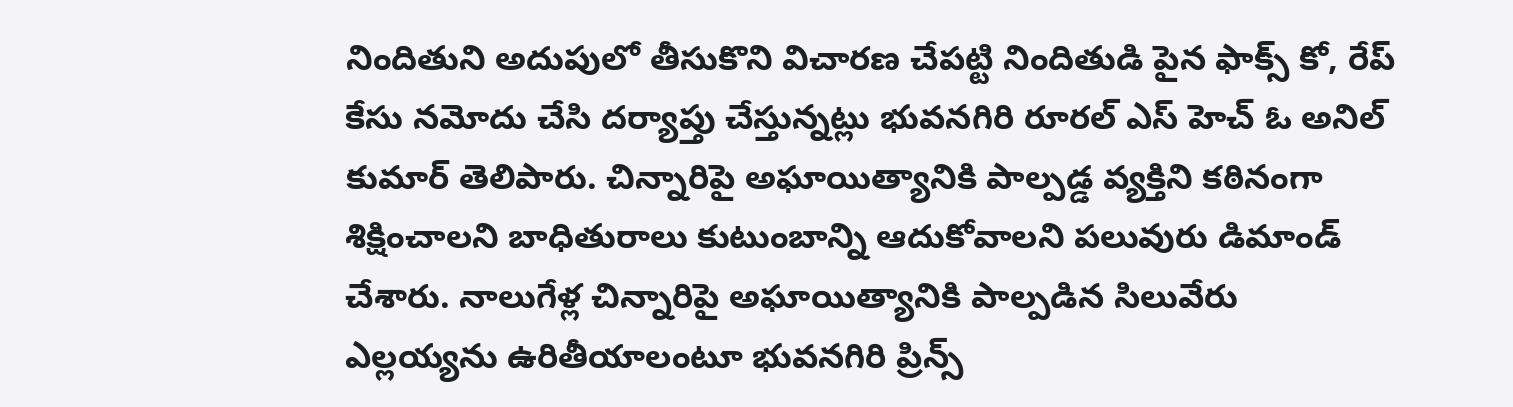నిందితుని అదుపులో తీసుకొని విచారణ చేపట్టి నిందితుడి పైన ఫాక్స్ కో, రేప్ కేసు నమోదు చేసి దర్యాప్తు చేస్తున్నట్లు భువనగిరి రూరల్ ఎస్ హెచ్ ఓ అనిల్ కుమార్ తెలిపారు. చిన్నారిపై అఘాయిత్యానికి పాల్పడ్డ వ్యక్తిని కఠినంగా శిక్షించాలని బాధితురాలు కుటుంబాన్ని ఆదుకోవాలని పలువురు డిమాండ్ చేశారు. నాలుగేళ్ల చిన్నారిపై అఘాయిత్యానికి పాల్పడిన సిలువేరు ఎల్లయ్యను ఉరితీయాలంటూ భువనగిరి ప్రిన్స్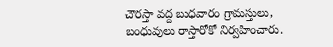చౌరస్తా వద్ద బుధవారం గ్రామస్తులు, బంధువులు రాస్తారోకో నిర్వహించారు.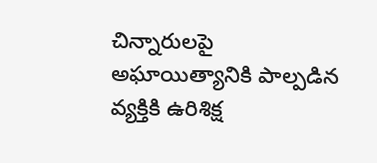చిన్నారులపై అఘాయిత్యానికి పాల్పడిన వ్యక్తికి ఉరిశిక్ష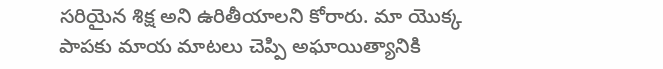సరియైన శిక్ష అని ఉరితీయాలని కోరారు. మా యొక్క పాపకు మాయ మాటలు చెప్పి అఘాయిత్యానికి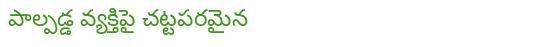పాల్పడ్డ వ్యక్తిపై చట్టపరమైన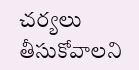చర్యలు తీసుకోవాలని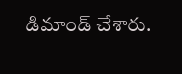డిమాండ్ చేశారు.